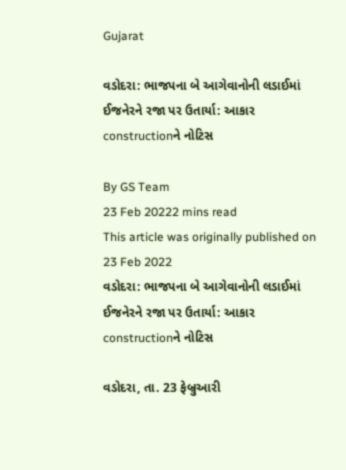Gujarat

વડોદરા: ભાજપના બે આગેવાનોની લડાઈમાં ઈજનેરને રજા પર ઉતાર્યા: આકાર constructionને નોટિસ

By GS Team
23 Feb 20222 mins read
This article was originally published on 23 Feb 2022
વડોદરા: ભાજપના બે આગેવાનોની લડાઈમાં ઈજનેરને રજા પર ઉતાર્યા: આકાર constructionને નોટિસ

વડોદરા, તા. 23 ફેબ્રુઆરી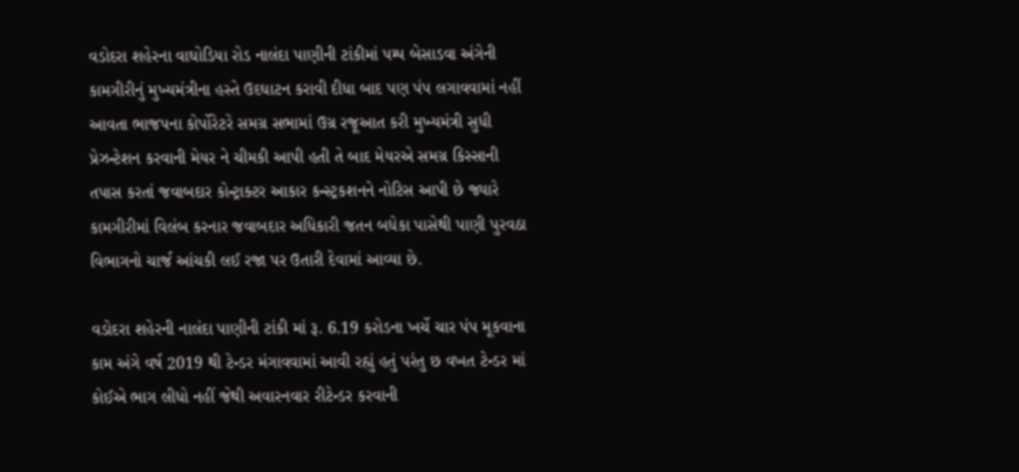વડોદરા શહેરના વાઘોડિયા રોડ નાલંદા પાણીની ટાંકીમાં પમ્પ બેસાડવા અંગેની કામગીરીનું મુખ્યમંત્રીના હસ્તે ઉદઘાટન કરાવી દીધા બાદ પણ પંપ લગાવવામાં નહીં આવતા ભાજપના કોર્પોરેટરે સમગ્ર સભામાં ઉગ્ર રજૂઆત કરી મુખ્યમંત્રી સુધી પ્રેઝન્ટેશન કરવાની મેયર ને ચીમકી આપી હતી તે બાદ મેયરએ સમગ્ર કિસ્સાની તપાસ કરતાં જવાબદાર કોન્ટ્રાક્ટર આકાર કન્સ્ટ્રકશનને નોટિસ આપી છે જ્યારે કામગીરીમાં વિલંબ કરનાર જવાબદાર અધિકારી જતન બધેકા પાસેથી પાણી પુરવઠા વિભાગનો ચાર્જ આંચકી લઈ રજા પર ઉતારી દેવામાં આવ્યા છે.

વડોદરા શહેરની નાલંદા પાણીની ટાંકી માં રૂ. 6.19 કરોડના ખર્ચે ચાર પંપ મૂકવાના કામ અંગે વર્ષ 2019 થી ટેન્ડર મંગાવવામાં આવી રહ્યું હતું પરંતુ છ વખત ટેન્ડર માં કોઈએ ભાગ લીધો નહીં જેથી અવારનવાર રીટેન્ડર કરવાની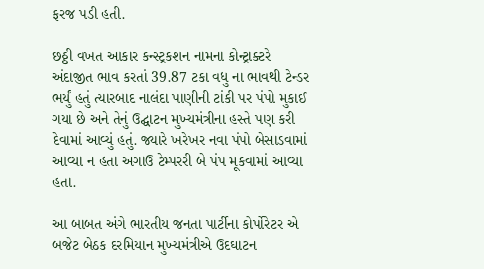ફરજ પડી હતી.

છઠ્ઠી વખત આકાર કન્સ્ટ્રકશન નામના કોન્ટ્રાક્ટરે અંદાજીત ભાવ કરતાં 39.87 ટકા વધુ ના ભાવથી ટેન્ડર ભર્યું હતું ત્યારબાદ નાલંદા પાણીની ટાંકી પર પંપો મુકાઈ ગયા છે અને તેનું ઉદ્ઘાટન મુખ્યમંત્રીના હસ્તે પણ કરી દેવામાં આવ્યું હતું. જ્યારે ખરેખર નવા પંપો બેસાડવામાં આવ્યા ન હતા અગાઉ ટેમ્પરરી બે પંપ મૂકવામાં આવ્યા હતા.

આ બાબત અંગે ભારતીય જનતા પાર્ટીના કોર્પોરેટર એ બજેટ બેઠક દરમિયાન મુખ્યમંત્રીએ ઉદઘાટન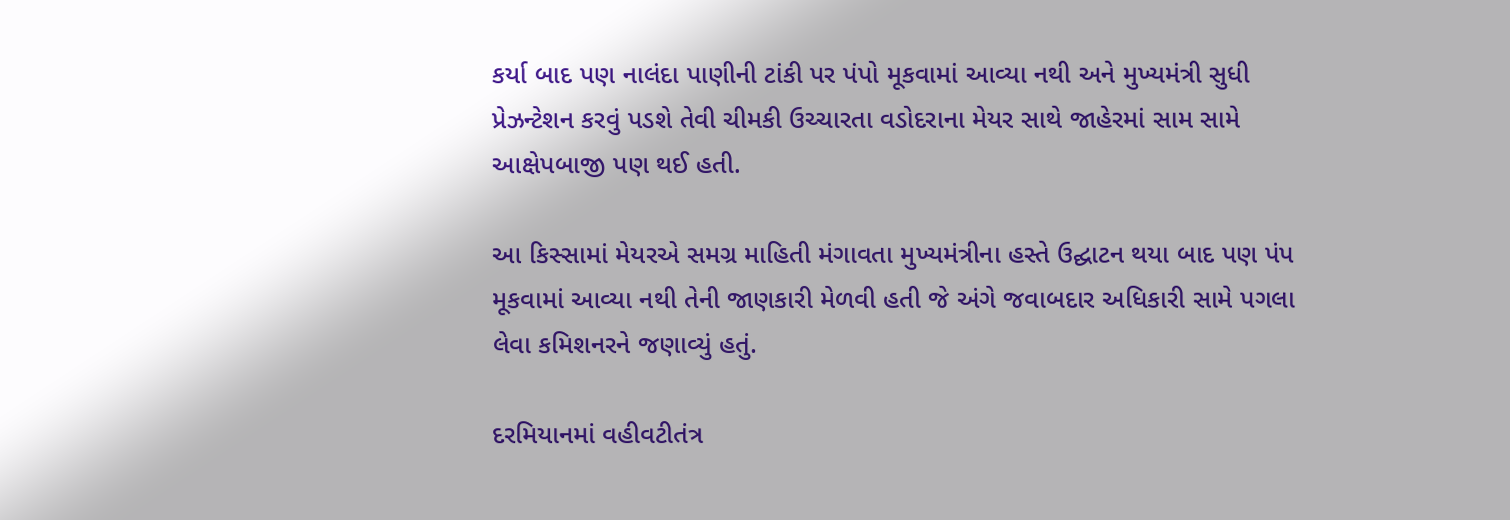કર્યા બાદ પણ નાલંદા પાણીની ટાંકી પર પંપો મૂકવામાં આવ્યા નથી અને મુખ્યમંત્રી સુધી પ્રેઝન્ટેશન કરવું પડશે તેવી ચીમકી ઉચ્ચારતા વડોદરાના મેયર સાથે જાહેરમાં સામ સામે આક્ષેપબાજી પણ થઈ હતી.

આ કિસ્સામાં મેયરએ સમગ્ર માહિતી મંગાવતા મુખ્યમંત્રીના હસ્તે ઉદ્ઘાટન થયા બાદ પણ પંપ મૂકવામાં આવ્યા નથી તેની જાણકારી મેળવી હતી જે અંગે જવાબદાર અધિકારી સામે પગલા લેવા કમિશનરને જણાવ્યું હતું.

દરમિયાનમાં વહીવટીતંત્ર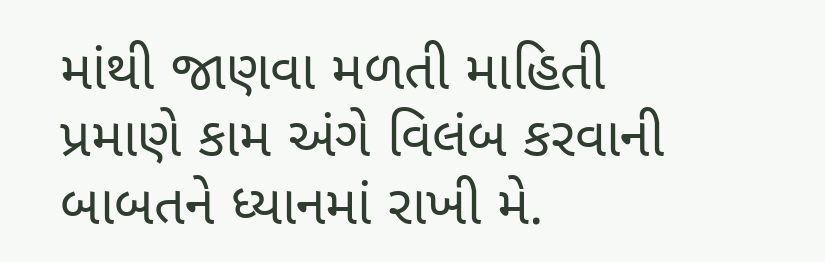માંથી જાણવા મળતી માહિતી પ્રમાણે કામ અંગે વિલંબ કરવાની બાબતને ધ્યાનમાં રાખી મે.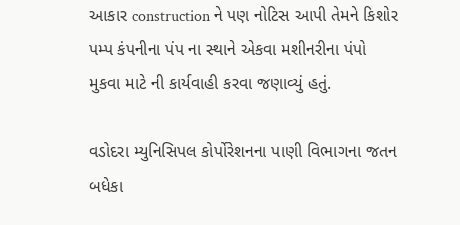આકાર construction ને પણ નોટિસ આપી તેમને કિશોર પમ્પ કંપનીના પંપ ના સ્થાને એકવા મશીનરીના પંપો મુકવા માટે ની કાર્યવાહી કરવા જણાવ્યું હતું.

વડોદરા મ્યુનિસિપલ કોર્પોરેશનના પાણી વિભાગના જતન બધેકા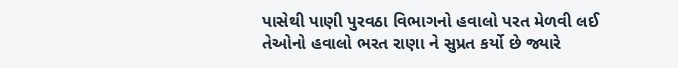પાસેથી પાણી પુરવઠા વિભાગનો હવાલો પરત મેળવી લઈ તેઓનો હવાલો ભરત રાણા ને સુપ્રત કર્યો છે જ્યારે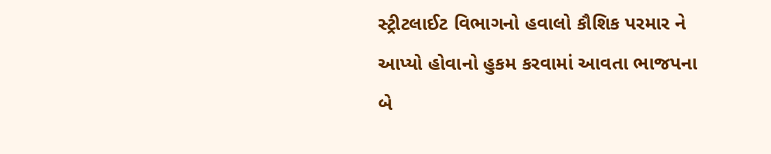સ્ટ્રીટલાઈટ વિભાગનો હવાલો કૌશિક પરમાર ને આપ્યો હોવાનો હુકમ કરવામાં આવતા ભાજપના બે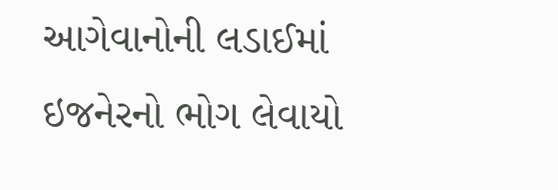આગેવાનોની લડાઈમાં ઇજનેરનો ભોગ લેવાયો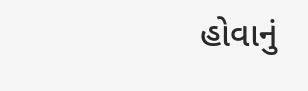હોવાનું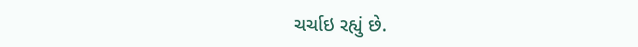ચર્ચાઇ રહ્યું છે.